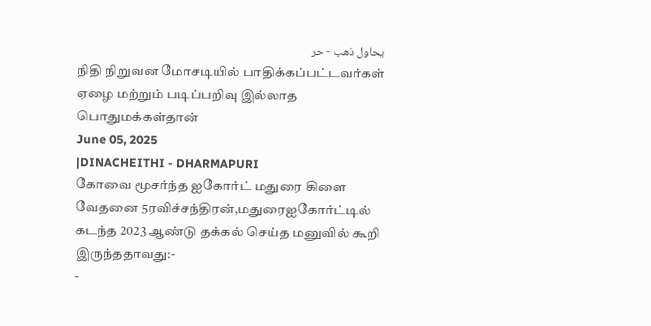يحاول ذهب - حر
நிதி நிறுவன மோசடியில் பாதிக்கப்பட்டவர்கள் ஏழை மற்றும் படிப்பறிவு இல்லாத பொதுமக்கள்தான்
June 05, 2025
|DINACHEITHI - DHARMAPURI
கோவை மூசர்ந்த ஐகோர்ட் மதுரை கிளை வேதனை 5ரவிச்சந்திரன்,மதுரைஐகோர்ட்டில் கடந்த 2023 ஆண்டு தக்கல் செய்த மனுவில் கூறி இருந்ததாவது:-
-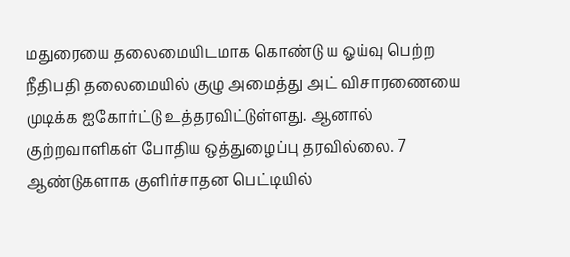மதுரையை தலைமையிடமாக கொண்டு ய ஓய்வு பெற்ற நீதிபதி தலைமையில் குழு அமைத்து அட் விசாரணையை முடிக்க ஐகோர்ட்டு உத்தரவிட்டுள்ளது. ஆனால் குற்றவாளிகள் போதிய ஒத்துழைப்பு தரவில்லை. 7 ஆண்டுகளாக குளிர்சாதன பெட்டியில்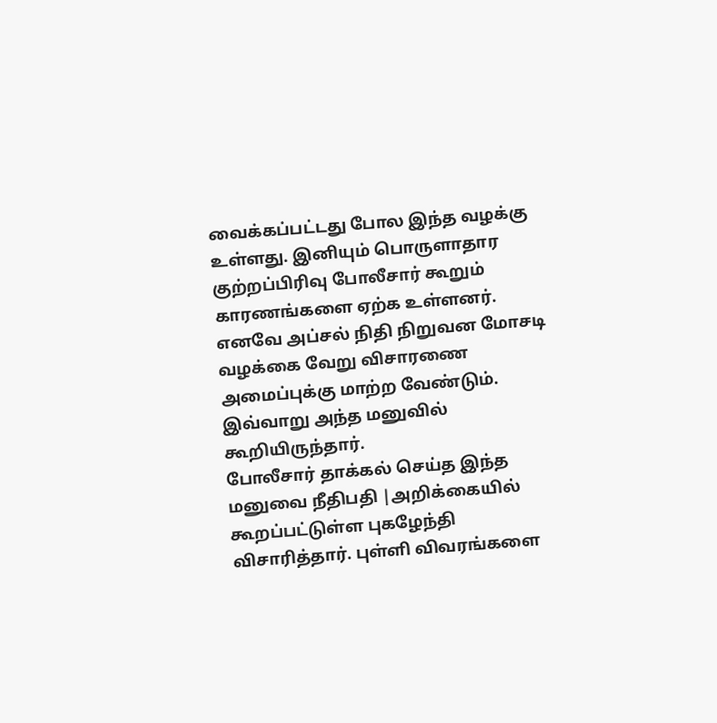வைக்கப்பட்டது போல இந்த வழக்கு உள்ளது. இனியும் பொருளாதார குற்றப்பிரிவு போலீசார் கூறும் காரணங்களை ஏற்க உள்ளனர். எனவே அப்சல் நிதி நிறுவன மோசடி வழக்கை வேறு விசாரணை அமைப்புக்கு மாற்ற வேண்டும்.
இவ்வாறு அந்த மனுவில் கூறியிருந்தார்.
போலீசார் தாக்கல் செய்த இந்த மனுவை நீதிபதி |அறிக்கையில் கூறப்பட்டுள்ள புகழேந்தி விசாரித்தார். புள்ளி விவரங்களை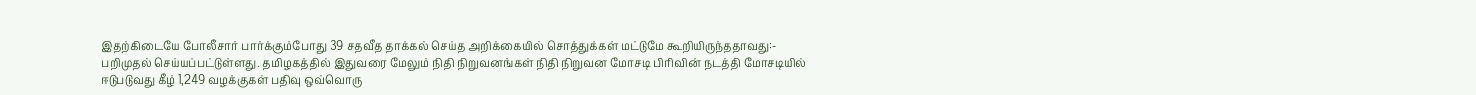இதற்கிடையே போலீசார் பார்க்கும்போது 39 சதவீத தாக்கல் செய்த அறிக்கையில் சொத்துக்கள் மட்டுமே கூறியிருந்ததாவது:- பறிமுதல் செய்யப்பட்டுள்ளது. தமிழகத்தில் இதுவரை மேலும் நிதி நிறுவனங்கள் நிதி நிறுவன மோசடி பிரிவின் நடத்தி மோசடியில் ஈடுபடுவது கீழ் 1,249 வழக்குகள் பதிவு ஒவ்வொரு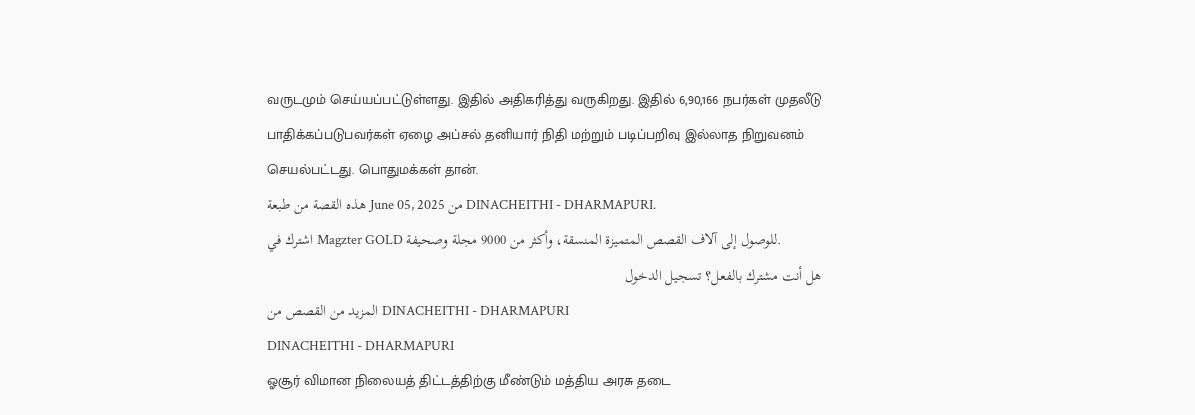வருடமும் செய்யப்பட்டுள்ளது. இதில் அதிகரித்து வருகிறது. இதில் 6,90,166 நபர்கள் முதலீடு பாதிக்கப்படுபவர்கள் ஏழை அப்சல் தனியார் நிதி மற்றும் படிப்பறிவு இல்லாத நிறுவனம் செயல்பட்டது. பொதுமக்கள் தான்.
هذه القصة من طبعة June 05, 2025 من DINACHEITHI - DHARMAPURI.
اشترك في Magzter GOLD للوصول إلى آلاف القصص المتميزة المنسقة، وأكثر من 9000 مجلة وصحيفة.
هل أنت مشترك بالفعل؟ تسجيل الدخول
المزيد من القصص من DINACHEITHI - DHARMAPURI
DINACHEITHI - DHARMAPURI
ஓசூர் விமான நிலையத் திட்டத்திற்கு மீண்டும் மத்திய அரசு தடை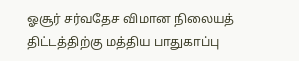ஓசூர் சர்வதேச விமான நிலையத் திட்டத்திற்கு மத்திய பாதுகாப்பு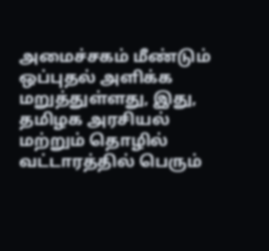அமைச்சகம் மீண்டும் ஒப்புதல் அளிக்க மறுத்துள்ளது, இது, தமிழக அரசியல் மற்றும் தொழில் வட்டாரத்தில் பெரும்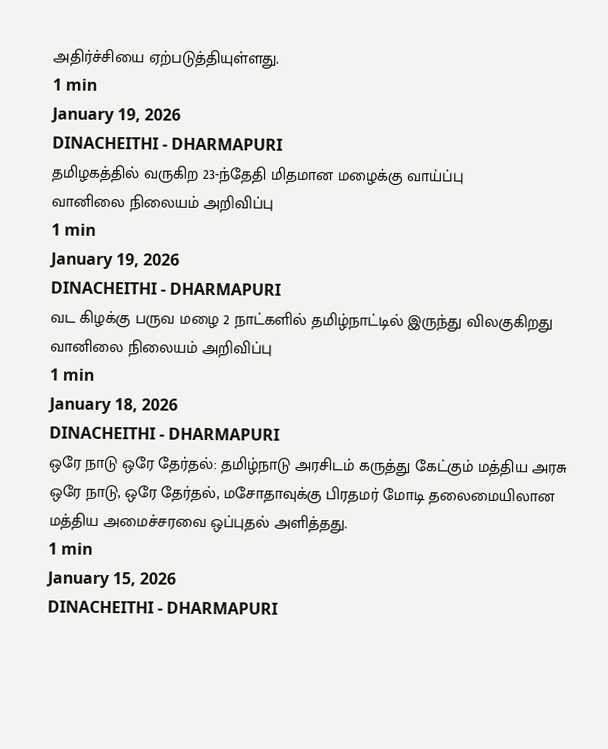அதிர்ச்சியை ஏற்படுத்தியுள்ளது.
1 min
January 19, 2026
DINACHEITHI - DHARMAPURI
தமிழகத்தில் வருகிற 23-ந்தேதி மிதமான மழைக்கு வாய்ப்பு
வானிலை நிலையம் அறிவிப்பு
1 min
January 19, 2026
DINACHEITHI - DHARMAPURI
வட கிழக்கு பருவ மழை 2 நாட்களில் தமிழ்நாட்டில் இருந்து விலகுகிறது
வானிலை நிலையம் அறிவிப்பு
1 min
January 18, 2026
DINACHEITHI - DHARMAPURI
ஒரே நாடு ஒரே தேர்தல்: தமிழ்நாடு அரசிடம் கருத்து கேட்கும் மத்திய அரசு
ஒரே நாடு, ஒரே தேர்தல், மசோதாவுக்கு பிரதமர் மோடி தலைமையிலான மத்திய அமைச்சரவை ஒப்புதல் அளித்தது.
1 min
January 15, 2026
DINACHEITHI - DHARMAPURI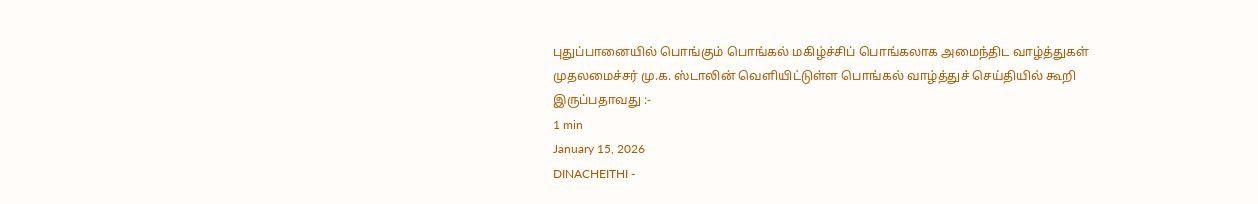புதுப்பானையில் பொங்கும் பொங்கல் மகிழ்ச்சிப் பொங்கலாக அமைந்திட வாழ்த்துகள்
முதலமைச்சர் மு.க. ஸ்டாலின் வெளியிட்டுள்ள பொங்கல் வாழ்த்துச் செய்தியில் கூறி இருப்பதாவது :-
1 min
January 15, 2026
DINACHEITHI -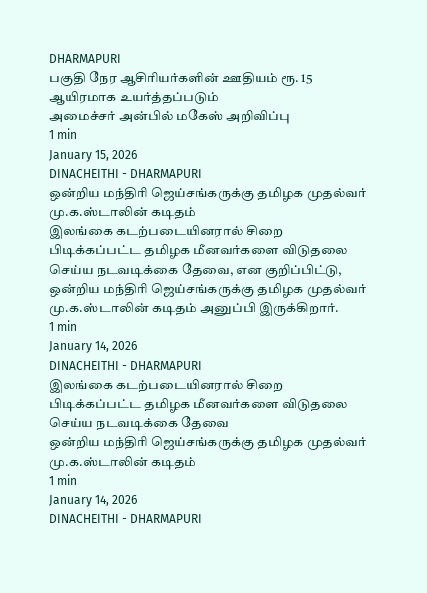DHARMAPURI
பகுதி நேர ஆசிரியர்களின் ஊதியம் ரூ. 15 ஆயிரமாக உயர்த்தப்படும்
அமைச்சர் அன்பில் மகேஸ் அறிவிப்பு
1 min
January 15, 2026
DINACHEITHI - DHARMAPURI
ஒன்றிய மந்திரி ஜெய்சங்கருக்கு தமிழக முதல்வர் மு.க.ஸ்டாலின் கடிதம்
இலங்கை கடற்படையினரால் சிறை பிடிக்கப்பட்ட தமிழக மீனவர்களை விடுதலை செய்ய நடவடிக்கை தேவை, என குறிப்பிட்டு, ஒன்றிய மந்திரி ஜெய்சங்கருக்கு தமிழக முதல்வர் மு.க.ஸ்டாலின் கடிதம் அனுப்பி இருக்கிறார்.
1 min
January 14, 2026
DINACHEITHI - DHARMAPURI
இலங்கை கடற்படையினரால் சிறை பிடிக்கப்பட்ட தமிழக மீனவர்களை விடுதலை செய்ய நடவடிக்கை தேவை
ஒன்றிய மந்திரி ஜெய்சங்கருக்கு தமிழக முதல்வர் மு.க.ஸ்டாலின் கடிதம்
1 min
January 14, 2026
DINACHEITHI - DHARMAPURI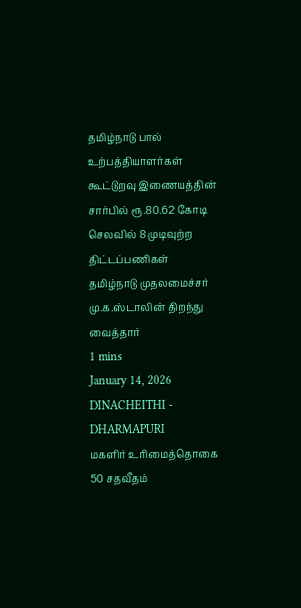தமிழ்நாடு பால் உற்பத்தியாளர்கள் கூட்டுறவு இணையத்தின் சார்பில் ரூ.80.62 கோடி செலவில் 8 முடிவுற்ற திட்டப்பணிகள்
தமிழ்நாடு முதலமைச்சர் மு.க.ஸ்டாலின் திறந்து வைத்தார்
1 mins
January 14, 2026
DINACHEITHI - DHARMAPURI
மகளிர் உரிமைத்தொகை 50 சதவீதம்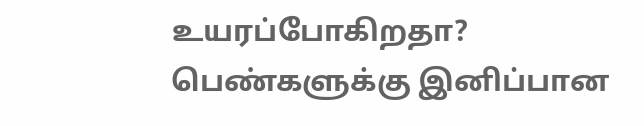உயரப்போகிறதா?
பெண்களுக்கு இனிப்பான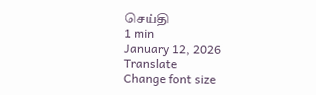செய்தி
1 min
January 12, 2026
Translate
Change font size